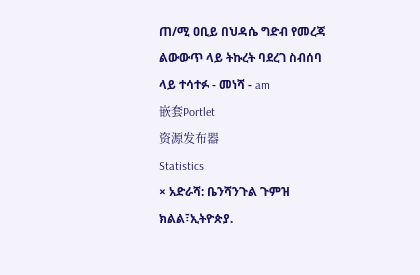ጠ/ሚ ዐቢይ በህዳሴ ግድብ የመረጃ ልውውጥ ላይ ትኩረት ባደረገ ስብሰባ ላይ ተሳተፉ - መነሻ - am
嵌套Portlet
资源发布器
Statistics
× አድራሻ: ቤንሻንጉል ጉምዝ ክልል፣ኢትዮጵያ.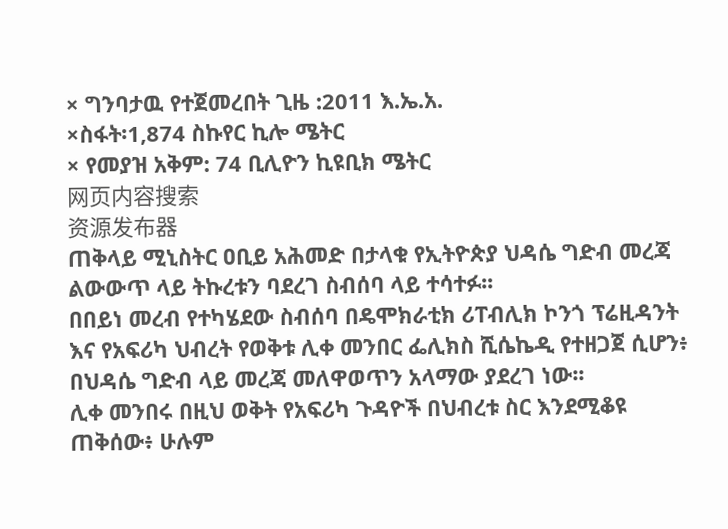× ግንባታዉ የተጀመረበት ጊዜ :2011 እ.ኤ.አ.
×ስፋት፡1,874 ስኩየር ኪሎ ሜትር
× የመያዝ አቅም: 74 ቢሊዮን ኪዩቢክ ሜትር
网页内容搜索
资源发布器
ጠቅላይ ሚኒስትር ዐቢይ አሕመድ በታላቁ የኢትዮጵያ ህዳሴ ግድብ መረጃ ልውውጥ ላይ ትኩረቱን ባደረገ ስብሰባ ላይ ተሳተፉ፡፡
በበይነ መረብ የተካሄደው ስብሰባ በዴሞክራቲክ ሪፐብሊክ ኮንጎ ፕሬዚዳንት እና የአፍሪካ ህብረት የወቅቱ ሊቀ መንበር ፌሊክስ ሺሴኬዲ የተዘጋጀ ሲሆን፥ በህዳሴ ግድብ ላይ መረጃ መለዋወጥን አላማው ያደረገ ነው፡፡
ሊቀ መንበሩ በዚህ ወቅት የአፍሪካ ጉዳዮች በህብረቱ ስር እንደሚቆዩ ጠቅሰው፥ ሁሉም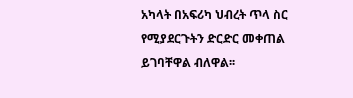አካላት በአፍሪካ ህብረት ጥላ ስር የሚያደርጉትን ድርድር መቀጠል ይገባቸዋል ብለዋል፡፡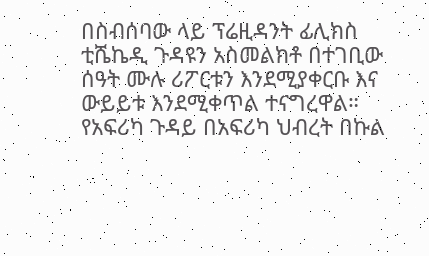በስብሰባው ላይ ፕሬዚዳንት ፊሊክስ ቲሼኬዲ ጉዳዩን አስመልክቶ በተገቢው ሰዓት ሙሉ ሪፖርቱን እንደሚያቀርቡ እና ውይይቱ እንደሚቀጥል ተናግረዋል።
የአፍሪካ ጉዳይ በአፍሪካ ህብረት በኩል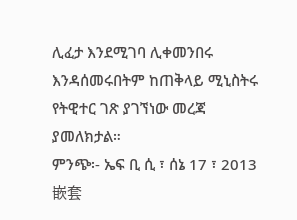ሊፈታ እንደሚገባ ሊቀመንበሩ እንዳሰመሩበትም ከጠቅላይ ሚኒስትሩ የትዊተር ገጽ ያገኘነው መረጃ ያመለክታል።
ምንጭ፡- ኤፍ ቢ ሲ ፣ ሰኔ 17 ፣ 2013
嵌套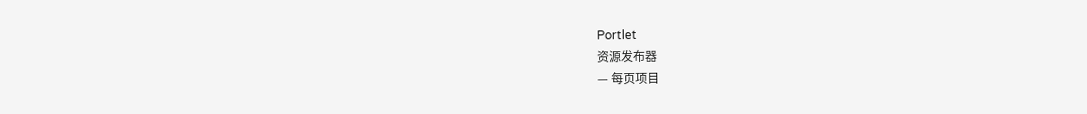Portlet
资源发布器
— 每页项目